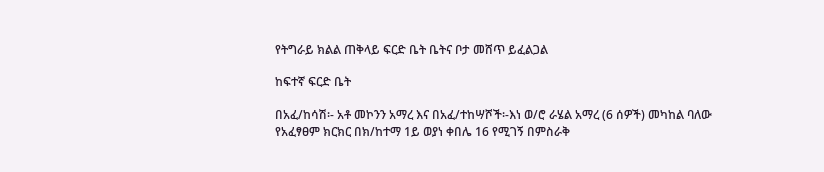የትግራይ ክልል ጠቅላይ ፍርድ ቤት ቤትና ቦታ መሸጥ ይፈልጋል

ከፍተኛ ፍርድ ቤት

በአፈ/ከሳሽ፡- አቶ መኮንን አማረ እና በአፈ/ተከሣሾች፡-እነ ወ/ሮ ራሄል አማረ (6 ሰዎች) መካከል ባለው የአፈፃፀም ክርክር በክ/ከተማ 1ይ ወያነ ቀበሌ 16 የሚገኝ በምስራቅ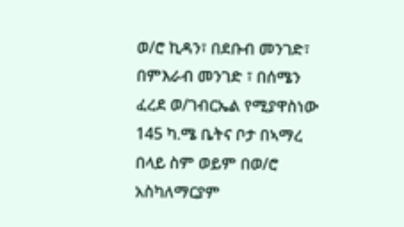ወ/ሮ ኪዳን፣ በደቡብ መንገድ፣ በምእራብ መንገድ ፣ በሰሜን ፈረደ ወ/ገብርኤል የሚያዋስነው 145 ካ.ሜ ቤትና ቦታ በኣማረ በላይ ስም ወይም በወ/ሮ አስካለማርያም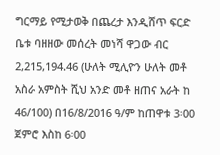ግርማይ የሚታወቅ በጨረታ እንዲሸጥ ፍርድ ቤቱ ባዘዘው መሰረት መነሻ ዋጋው ብር 2,215,194.46 (ሁለት ሚሊዮን ሁለት መቶ አስራ አምስት ሺህ አንድ መቶ ዘጠና አራት ከ 46/100) በ16/8/2016 ዓ/ም ከጠዋቱ 3፡00 ጀምሮ እስከ 6፡00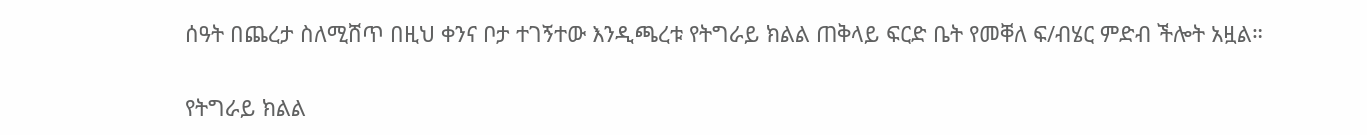ሰዓት በጨረታ ስለሚሸጥ በዚህ ቀንና ቦታ ተገኝተው እንዲጫረቱ የትግራይ ክልል ጠቅላይ ፍርድ ቤት የመቐለ ፍ/ብሄር ምድብ ችሎት አዟል።

የትግራይ ክልል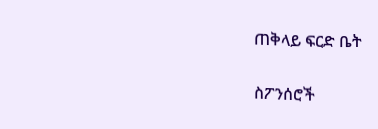ጠቅላይ ፍርድ ቤት

ስፖንሰሮች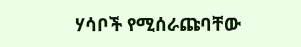ሃሳቦች የሚሰራጩባቸው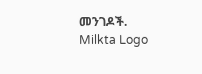መንገዶች.
Milkta Logo